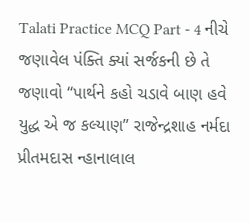Talati Practice MCQ Part - 4 નીચે જણાવેલ પંક્તિ ક્યાં સર્જકની છે તે જણાવો “પાર્થને કહો ચડાવે બાણ હવે યુદ્ધ એ જ કલ્યાણ” રાજેન્દ્રશાહ નર્મદા પ્રીતમદાસ ન્હાનાલાલ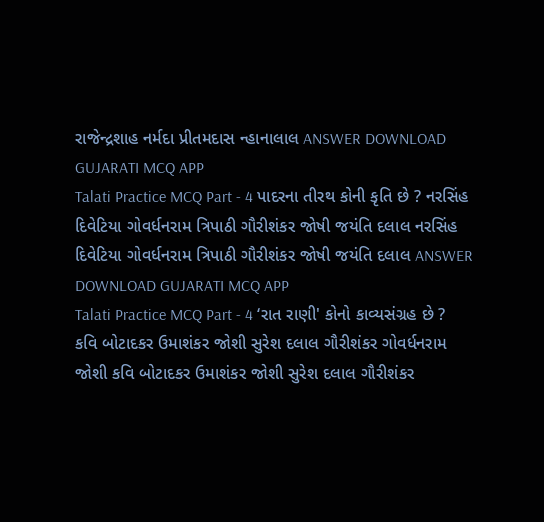રાજેન્દ્રશાહ નર્મદા પ્રીતમદાસ ન્હાનાલાલ ANSWER DOWNLOAD GUJARATI MCQ APP
Talati Practice MCQ Part - 4 પાદરના તીરથ કોની કૃતિ છે ? નરસિંહ દિવેટિયા ગોવર્ધનરામ ત્રિપાઠી ગૌરીશંકર જોષી જયંતિ દલાલ નરસિંહ દિવેટિયા ગોવર્ધનરામ ત્રિપાઠી ગૌરીશંકર જોષી જયંતિ દલાલ ANSWER DOWNLOAD GUJARATI MCQ APP
Talati Practice MCQ Part - 4 ‘રાત રાણી' કોનો કાવ્યસંગ્રહ છે ? કવિ બોટાદકર ઉમાશંકર જોશી સુરેશ દલાલ ગૌરીશંકર ગોવર્ધનરામ જોશી કવિ બોટાદકર ઉમાશંકર જોશી સુરેશ દલાલ ગૌરીશંકર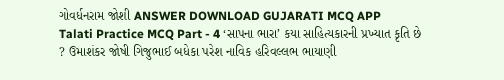ગોવર્ધનરામ જોશી ANSWER DOWNLOAD GUJARATI MCQ APP
Talati Practice MCQ Part - 4 ‘સાપના ભારા’ કયા સાહિત્યકારની પ્રખ્યાત કૃતિ છે ? ઉમાશંકર જોષી ગિજુભાઈ બધેકા પરેશ નાવિક હરિવલ્લભ ભાયાણી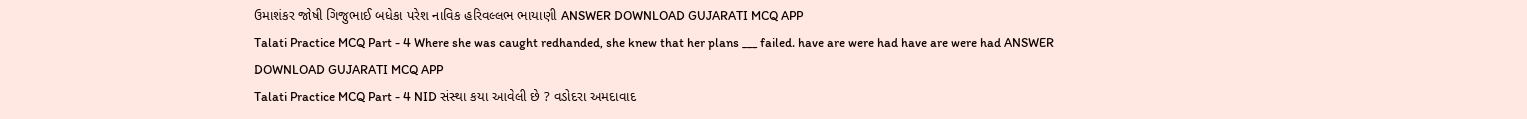ઉમાશંકર જોષી ગિજુભાઈ બધેકા પરેશ નાવિક હરિવલ્લભ ભાયાણી ANSWER DOWNLOAD GUJARATI MCQ APP
Talati Practice MCQ Part - 4 Where she was caught redhanded, she knew that her plans ___ failed. have are were had have are were had ANSWER DOWNLOAD GUJARATI MCQ APP
Talati Practice MCQ Part - 4 NID સંસ્થા કયા આવેલી છે ? વડોદરા અમદાવાદ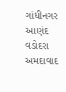ગાંધીનગર આણંદ વડોદરા અમદાવાદ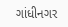ગાંધીનગર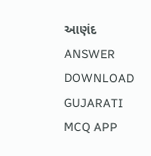આણંદ ANSWER DOWNLOAD GUJARATI MCQ APP